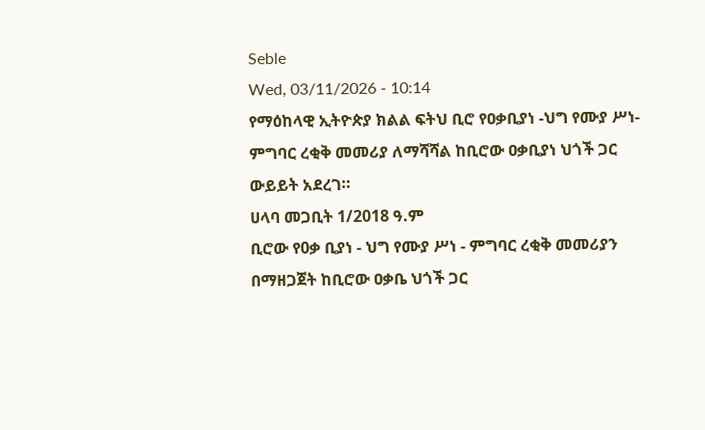Seble
Wed, 03/11/2026 - 10:14
የማዕከላዊ ኢትዮጵያ ክልል ፍትህ ቢሮ የዐቃቢያነ -ህግ የሙያ ሥነ-ምግባር ረቂቅ መመሪያ ለማሻሻል ከቢሮው ዐቃቢያነ ህጎች ጋር ውይይት አደረገ።
ሀላባ መጋቢት 1/2018 ዓ.ም
ቢሮው የ0ቃ ቢያነ - ህግ የሙያ ሥነ - ምግባር ረቂቅ መመሪያን በማዘጋጀት ከቢሮው ዐቃቤ ህጎች ጋር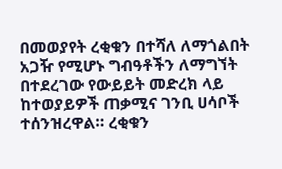በመወያየት ረቂቁን በተሻለ ለማጎልበት አጋዥ የሚሆኑ ግብዓቶችን ለማግኘት በተደረገው የውይይት መድረክ ላይ ከተወያይዎች ጠቃሚና ገንቢ ሀሳቦች ተሰንዝረዋል። ረቂቁን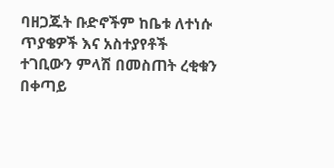ባዘጋጁት ቡድኖችም ከቤቱ ለተነሱ ጥያቄዎች እና አስተያየቶች ተገቢውን ምላሽ በመስጠት ረቂቁን በቀጣይ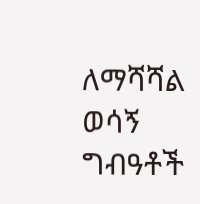ለማሻሻል ወሳኝ ግብዓቶች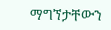ማግኘታቸውን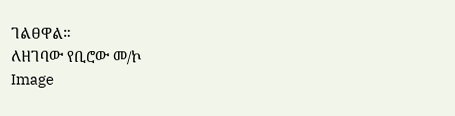ገልፀዋል።
ለዘገባው የቢሮው መ/ኮ
Image